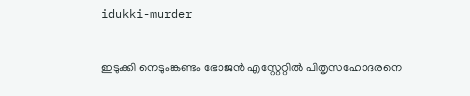idukki-murder

ഇടുക്കി നെടുംങ്കണ്ടം ഭോജൻ എസ്റ്റേറ്റിൽ പിതൃസഹോദരനെ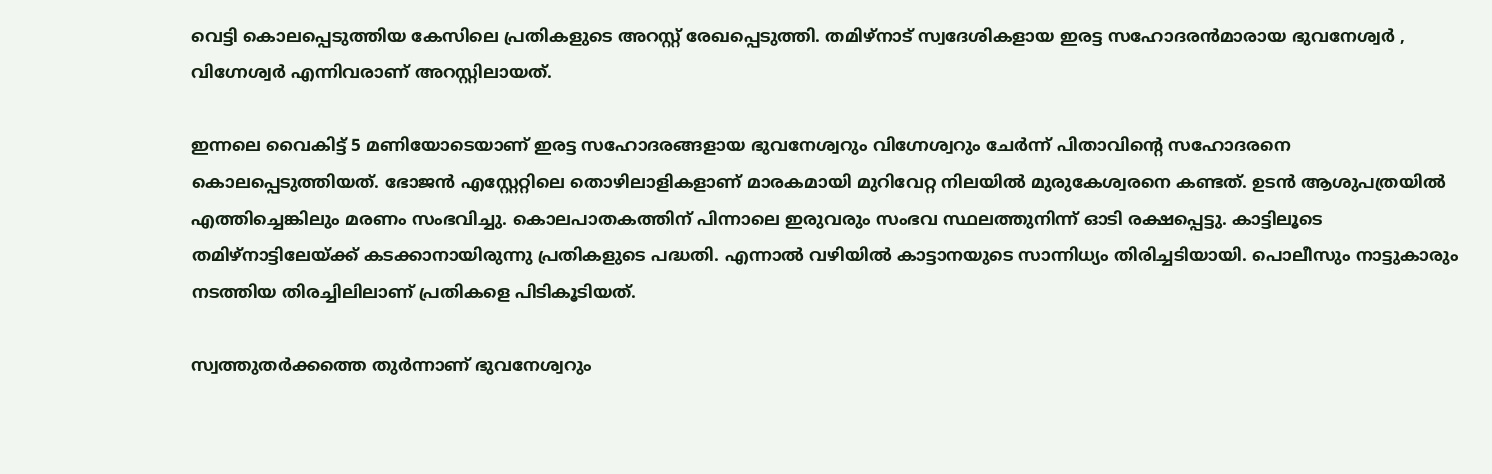വെട്ടി കൊലപ്പെടുത്തിയ കേസിലെ പ്രതികളുടെ അറസ്റ്റ് രേഖപ്പെടുത്തി. തമിഴ്നാട് സ്വദേശികളായ ഇരട്ട സഹോദരൻമാരായ ഭുവനേശ്വർ , വിഗ്നേശ്വർ എന്നിവരാണ് അറസ്റ്റിലായത്.

ഇന്നലെ വൈകിട്ട് 5 മണിയോ‌ടെയാണ് ഇരട്ട സഹോദരങ്ങളായ ഭുവനേശ്വറും വിഗ്നേശ്വറും ചേര്‍ന്ന് പിതാവിന്റെ സഹോദരനെ കൊലപ്പെ‌ടുത്തിയത്. ഭോജന്‍ എസ്റ്റേറ്റിലെ തൊഴിലാളികളാണ് മാരകമായി മുറിവേറ്റ നിലയില്‍ മുരുകേശ്വരനെ കണ്ടത്. ഉടന്‍ ആശുപത്രയില്‍ എത്തിച്ചെങ്കിലും മരണം സംഭവിച്ചു. കൊലപാതകത്തിന് പിന്നാലെ ഇരുവരും സംഭവ സ്ഥലത്തുനിന്ന് ഓ‌ടി രക്ഷപ്പെ‌ട്ടു. കാട്ടിലൂടെ തമിഴ്നാട്ടിലേയ്ക്ക് കടക്കാനായിരുന്നു പ്രതികളുടെ പദ്ധതി. എന്നാല്‍ വഴിയിൽ കാട്ടാനയുടെ സാന്നിധ്യം തിരിച്ചടിയായി. പൊലീസും നാട്ടുകാരും നടത്തിയ തിരച്ചിലിലാണ് പ്രതികളെ പിടികൂടിയത്.

സ്വത്തുതര്‍ക്കത്തെ തു‌ര്‍ന്നാണ് ഭുവനേശ്വറും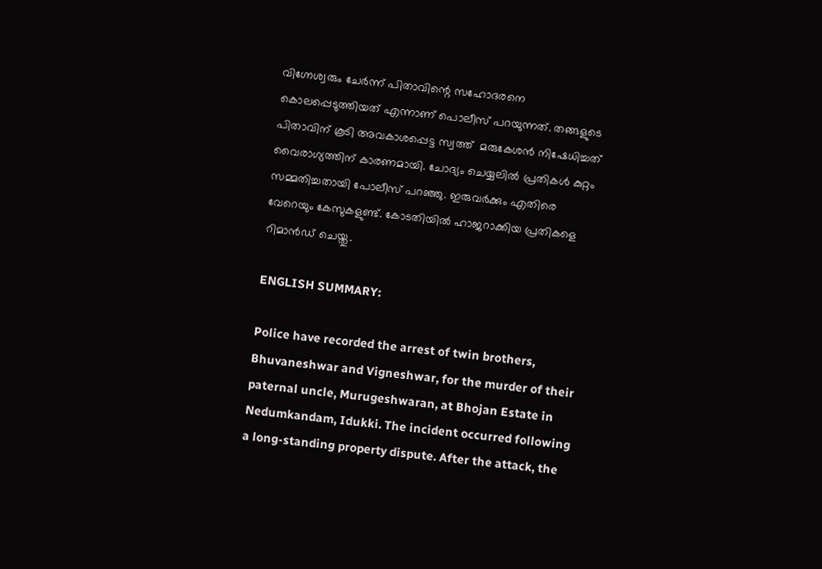വിഗ്നേശ്വരും ചേര്‍ന്ന് പിതാവിന്റെ സഹോദരനെ കൊലപ്പെടുത്തിയത് എന്നാണ് പൊലീസ് പറയുന്നത്. തങ്ങളുടെ പിതാവിന് കൂടി അവകാശപ്പെട്ട സ്വത്ത്  മരുകേശൻ നിഷേധിച്ചത് വൈരാഗ്യത്തിന് കാരണമായി. ചോദ്യം ചെയ്യലിൽ പ്രതികൾ കുറ്റം സമ്മതിച്ചതായി പോലീസ് പറഞ്ഞു. ഇരുവർക്കും എതിരെ വേറെയും കേസുകളുണ്ട്. കോടതിയിൽ ഹാജറാക്കിയ പ്രതികളെ റിമാൻഡ് ചെയ്തു.

ENGLISH SUMMARY:

Police have recorded the arrest of twin brothers, Bhuvaneshwar and Vigneshwar, for the murder of their paternal uncle, Murugeshwaran, at Bhojan Estate in Nedumkandam, Idukki. The incident occurred following a long-standing property dispute. After the attack, the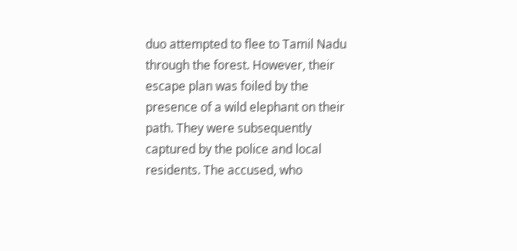duo attempted to flee to Tamil Nadu through the forest. However, their escape plan was foiled by the presence of a wild elephant on their path. They were subsequently captured by the police and local residents. The accused, who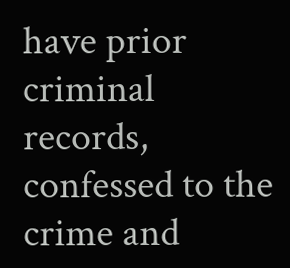have prior criminal records, confessed to the crime and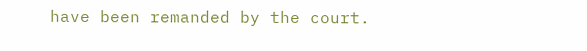have been remanded by the court.